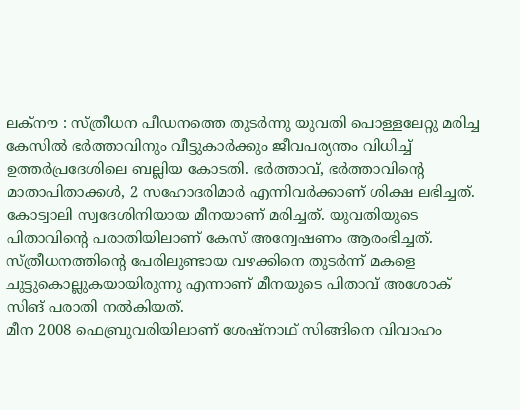ലക്നൗ : സ്ത്രീധന പീഡനത്തെ തുടർന്നു യുവതി പൊള്ളലേറ്റു മരിച്ച കേസിൽ ഭർത്താവിനും വീട്ടുകാർക്കും ജീവപര്യന്തം വിധിച്ച് ഉത്തർപ്രദേശിലെ ബല്ലിയ കോടതി. ഭർത്താവ്, ഭർത്താവിന്റെ മാതാപിതാക്കൾ, 2 സഹോദരിമാർ എന്നിവർക്കാണ് ശിക്ഷ ലഭിച്ചത്.
കോട്വാലി സ്വദേശിനിയായ മീനയാണ് മരിച്ചത്. യുവതിയുടെ പിതാവിന്റെ പരാതിയിലാണ് കേസ് അന്വേഷണം ആരംഭിച്ചത്. സ്ത്രീധനത്തിന്റെ പേരിലുണ്ടായ വഴക്കിനെ തുടർന്ന് മകളെ ചുട്ടുകൊല്ലുകയായിരുന്നു എന്നാണ് മീനയുടെ പിതാവ് അശോക് സിങ് പരാതി നൽകിയത്.
മീന 2008 ഫെബ്രുവരിയിലാണ് ശേഷ്നാഥ് സിങ്ങിനെ വിവാഹം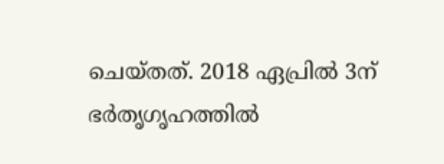ചെയ്തത്. 2018 ഏപ്രിൽ 3ന് ഭർതൃഗൃഹത്തിൽ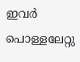ഇവർ പൊള്ളലേറ്റു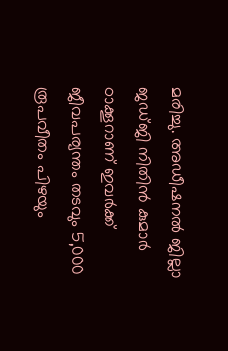മരിച്ചു. അഡീഷനൽ ജില്ലാ ജഡ്ജി നിതിൻ കുമാർ ഠാക്കൂറാണ് ഇവർക്ക് ജീവപര്യന്തം തടവും 5,000 രൂപവീതം പിഴയും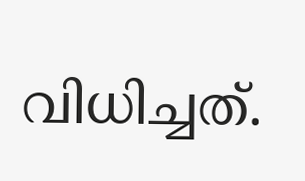വിധിച്ചത്.